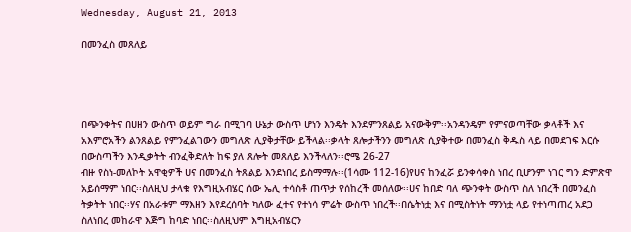Wednesday, August 21, 2013

በመንፈስ መጸለይ




በጭንቀትና በሀዘን ውስጥ ወይም ግራ በሚገባ ሁኔታ ውስጥ ሆነን እንዴት እንደምንጸልይ አናውቅም፡፡አንዳንዴም የምናወጣቸው ቃላቶች እና አእምሮአችን ልንጸልይ የምንፈልገውን መግለጽ ሊያቅታቸው ይችላል፡፡ቃላት ጸሎታችንን መግለጽ ሲያቅተው በመንፈስ ቅዱስ ላይ በመደገፍ እርሱ በውስጣችን እንዲቃትት ብንፈቅድለት ከፍ ያለ ጸሎት መጸለይ እንችላለን፡፡ሮሜ 26-27
ብዙ የስነ-መለኮት አዋቂዎች ሀና በመንፈስ ትጸልይ እንደነበረ ይስማማሉ፡፡(1ሳሙ 112-16)የሀና ከንፈሯ ይንቀሳቀስ ነበረ ቢሆንም ነገር ግን ድምጽዋ አይሰማም ነበር፡፡ስለዚህ ታላቁ የእግዚአብሄር ሰው ኤሊ ተሳስቶ ጠጥታ የሰከረች መሰለው፡፡ሀና ከበድ ባለ ጭንቀት ውስጥ ስለ ነበረች በመንፈስ ትቃትት ነበር፡፡ሃና በአራቱም ማእዘን እየደረሰባት ካለው ፈተና የተነሳ ምሬት ውስጥ ነበረች፡፡በሴትነቷ እና በሚስትነት ማንነቷ ላይ የተነጣጠረ አደጋ ስለነበረ መከራዋ እጅግ ከባድ ነበር፡፡ስለዚህም እግዚአብሄርን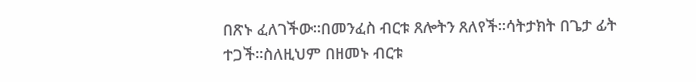በጽኑ ፈለገችው፡፡በመንፈስ ብርቱ ጸሎትን ጸለየች፡፡ሳትታክት በጌታ ፊት ተጋች፡፡ስለዚህም በዘመኑ ብርቱ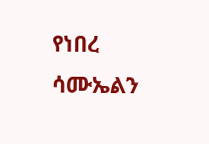የነበረ ሳሙኤልን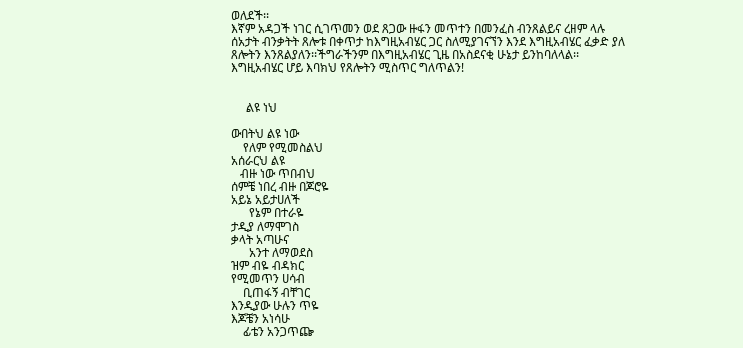ወለደች፡፡
እኛም አዳጋች ነገር ሲገጥመን ወደ ጸጋው ዙፋን መጥተን በመንፈስ ብንጸልይና ረዘም ላሉ ሰአታት ብንቃትት ጸሎቱ በቀጥታ ከእግዚአብሄር ጋር ስለሚያገናኘን እንደ እግዚአብሄር ፈቃድ ያለ ጸሎትን እንጸልያለን፡፡ችግራችንም በእግዚአብሄር ጊዜ በአስደናቂ ሁኔታ ይንከባለላል፡፡
እግዚአብሄር ሆይ እባክህ የጸሎትን ሚስጥር ግለጥልን!


     ልዩ ነህ

ውበትህ ልዩ ነው
    የለም የሚመስልህ
አሰራርህ ልዩ
   ብዙ ነው ጥበብህ
ሰምቼ ነበረ ብዙ በጆሮዬ
አይኔ አይታሀለች
      የኔም በተራዬ
ታዲያ ለማሞገስ
ቃላት አጣሁና
      አንተ ለማወደስ
ዝም ብዬ ብዳክር
የሚመጥን ሀሳብ
    ቢጠፋኝ ብቸገር
እንዲያው ሁሉን ጥዬ
እጆቼን አነሳሁ
    ፊቴን አንጋጥጬ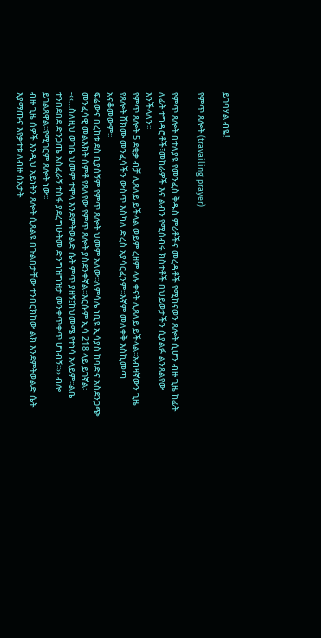ይገባሃል ብዬ!

የምጥ ጸሎት (travailing prayer)

የምጥ ጸሎት በተለያዩ የመንፈስ ቅዱስ ምሪቶችና መረዳቶች የሚከናወን ጸሎት ሲሆን ብዙ ጊዜ ከፊት ለፊት ተግዳሮቶች፣መከራዎች እና ልብን የሚሰብሩ ክስተቶች በህይወታችን ሲያልፉ ልንጸልየው እንችላለን፡፡
የምጥ ጸሎት 5 ደቂቃ ብቻ ሊጸለይ ይችላል ወይም ረዘም ላሉ ቀናት ሊጸለይ ይችላል፡፡አብዛኛውን ጊዜ የጸሎት ሸክሙ መንፈሳችን ውስጥ እስካለ ድረስ አያሳርፈንም፡፡እኛም መለቀቅ እስኪመጣ አናቆመውም፡፡
ፍሬውና በረከቱ ደስ ቢያሰኝም የምጥ ጸሎት ህመም አለው፡፡ለምሳሌ ነቢዩ ኢሳያስ ከባድና አስደንጋጭ መንፈሳዊ መልእክት ሰምቶ የጸለየው የምጥ ጸሎት ያስደንቀኛል፡፡እርሱም ኢሳ 218 ላይ ይገኛል፡-‹‹…ስለዚህ ወገቤ ህመም ተሞላ እንደምትወልድ ሴት ምጥ ያዘኝ፤ከህመሜ የተነሳ አላይም፡፡ልቤ ተንበደበደ ድንጋጤ አስፈራኝ ተስፋ ያደረግሁትመ ድንግዝግዝታ መንቀጥቀጥ ሆነብኝ፡፡›› ብሎ ይገልጸዋል፡፡የሚገርም ጸሎት ነው፡፡
ብዙ ጊዜ ሰዎች እንዲህ አይነትን ጸሎት ሲጸልዩ በጉልበታቸው ተንበርክከው ልክ እንደምትወልድ ሴት እያማጡና እየቃተቱ ለብዙ ሰአታት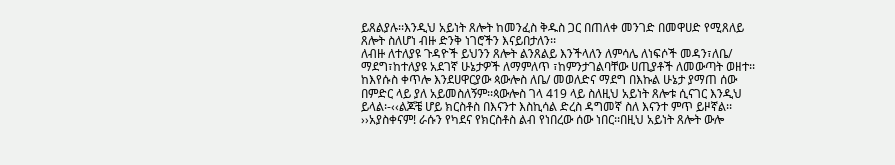ይጸልያሉ፡፡እንዲህ አይነት ጸሎት ከመንፈስ ቅዱስ ጋር በጠለቀ መንገድ በመዋሀድ የሚጸለይ ጸሎት ስለሆነ ብዙ ድንቅ ነገሮችን እናይበታለን፡፡
ለብዙ ለተለያዩ ጉዳዮች ይህንን ጸሎት ልንጸልይ እንችላለን ለምሳሌ ለነፍሶች መዳን፣ለቤ/ ማደግ፣ከተለያዩ አደገኛ ሁኔታዎች ለማምለጥ ፣ከምንታገልባቸው ሀጢያቶች ለመውጣት ወዘተ፡፡
ከእየሱስ ቀጥሎ እንደሀዋርያው ጳውሎስ ለቤ/ መወለድና ማደግ በእኩል ሁኔታ ያማጠ ሰው በምድር ላይ ያለ አይመስለኝም፡፡ጳውሎስ ገላ 419 ላይ ስለዚህ አይነት ጸሎቱ ሲናገር እንዲህ ይላል፡-‹‹ልጆቼ ሆይ ክርስቶስ በእናንተ እስኪሳል ድረስ ዳግመኛ ስለ እናንተ ምጥ ይዞኛል፡፡››አያስቀናም! ራሱን የካደና የክርስቶስ ልብ የነበረው ሰው ነበር፡፡በዚህ አይነት ጸሎት ውሎ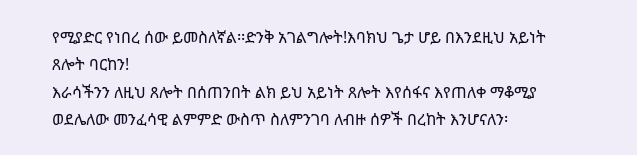የሚያድር የነበረ ሰው ይመስለኛል፡፡ድንቅ አገልግሎት!እባክህ ጌታ ሆይ በእንደዚህ አይነት ጸሎት ባርከን!
እራሳችንን ለዚህ ጸሎት በሰጠንበት ልክ ይህ አይነት ጸሎት እየሰፋና እየጠለቀ ማቆሚያ ወደሌለው መንፈሳዊ ልምምድ ውስጥ ስለምንገባ ለብዙ ሰዎች በረከት እንሆናለን፡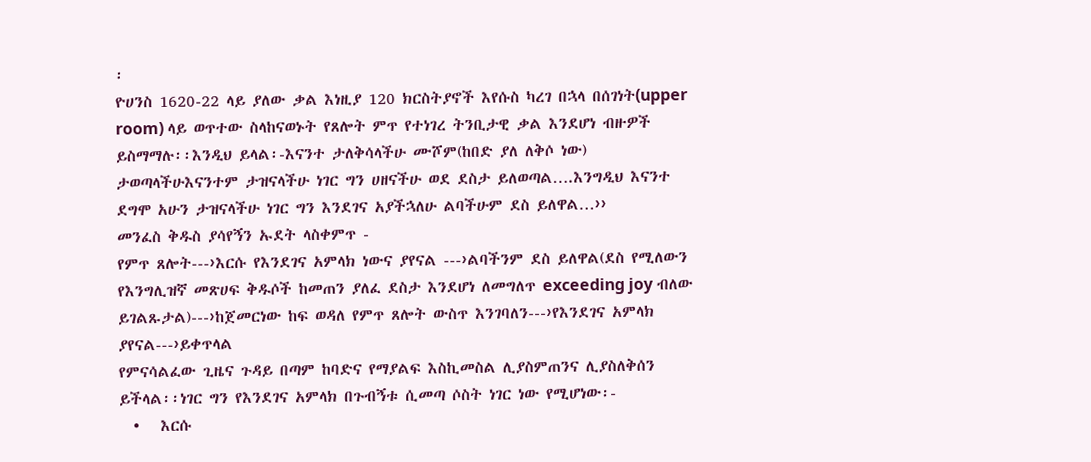፡
ዮሀንስ 1620-22 ላይ ያለው ቃል እነዚያ 120 ክርስትያኖች እየሱስ ካረገ በኋላ በሰገነት(upper room) ላይ ወጥተው ስላከናወኑት የጸሎት ምጥ የተነገረ ትንቢታዊ ቃል እንደሆነ ብዙዎች ይስማማሉ፡፡እንዲህ ይላል፡-እናንተ ታለቅሳላችሁ ሙሾም(ከበድ ያለ ለቅሶ ነው) ታወጣላችሁእናንተም ታዝናላችሁ ነገር ግን ሀዘናችሁ ወደ ደስታ ይለወጣል….እንግዲህ እናንተ ደግሞ አሁን ታዝናላችሁ ነገር ግን እንደገና አያችኋለሁ ልባችሁም ደስ ይለዋል…››
መንፈስ ቅዱስ ያሳየኝን ኡደት ላስቀምጥ -
የምጥ ጸሎት---›እርሱ የእንደገና አምላክ ነውና ያየናል ---›ልባችንም ደስ ይለዋል(ደስ የሚለውን የእንግሊዝኛ መጽሀፍ ቅዱሶች ከመጠን ያለፈ ደስታ እንደሆነ ለመግለጥ exceeding joy ብለው ይገልጹታል)---›ከጀመርነው ከፍ ወዳለ የምጥ ጸሎት ውስጥ እንገባለን---›የእንደገና አምላክ ያየናል---›ይቀጥላል
የምናሳልፈው ጊዜና ጉዳይ በጣም ከባድና የማያልፍ እስኪመስል ሊያስምጠንና ሊያስለቅሰን ይችላል፡፡ነገር ግን የእንደገና አምላክ በጉብኝቱ ሲመጣ ሶስት ነገር ነው የሚሆነው፡-
  •   እርሱ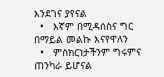እንደገና ያየናል
  •   እኛም በሚዳሰስና ግር በማይል መልኩ እናየዋለን
  •   ምስክርነታችንም ግሩምና ጠንካራ ይሆናል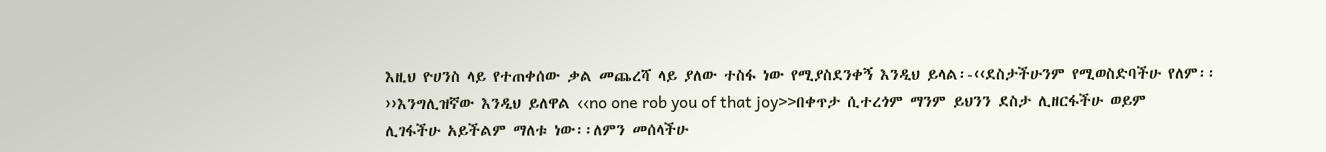እዚህ ዮሀንስ ላይ የተጠቀሰው ቃል መጨረሻ ላይ ያለው ተስፋ ነው የሚያስደንቀኝ እንዲህ ይላል፡-‹‹ደስታችሁንም የሚወስድባችሁ የለም፡፡››እንግሊዝኛው እንዲህ ይለዋል ‹‹no one rob you of that joy>>በቀጥታ ሲተረጎም ማንም ይህንን ደስታ ሊዘርፋችሁ ወይም ሊገፋችሁ አይችልም ማለቱ ነው፡፡ለምን መሰላችሁ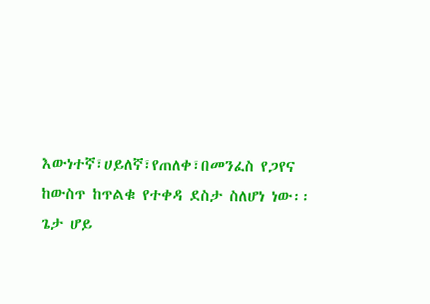እውነተኛ፣ሀይለኛ፣የጠለቀ፣በመንፈስ የጋየና ከውስጥ ከጥልቁ የተቀዳ ደስታ ስለሆነ ነው፡፡ጌታ ሆይ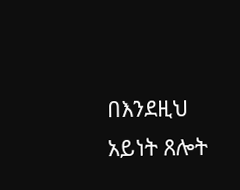በእንደዚህ አይነት ጸሎት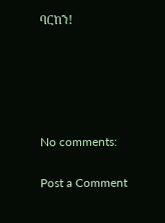ባርከን!





No comments:

Post a Comment